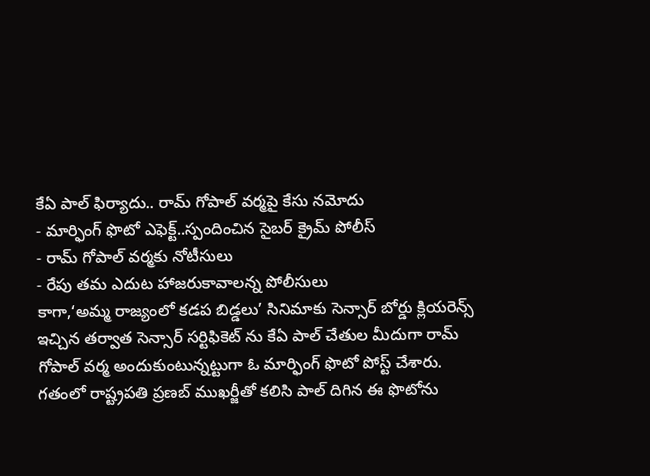కేఏ పాల్ ఫిర్యాదు.. రామ్ గోపాల్ వర్మపై కేసు నమోదు
- మార్ఫింగ్ ఫొటో ఎఫెక్ట్..స్పందించిన సైబర్ క్రైమ్ పోలీస్
- రామ్ గోపాల్ వర్మకు నోటీసులు
- రేపు తమ ఎదుట హాజరుకావాలన్న పోలీసులు
కాగా,‘అమ్మ రాజ్యంలో కడప బిడ్డలు’ సినిమాకు సెన్సార్ బోర్డు క్లియరెన్స్ ఇచ్చిన తర్వాత సెన్సార్ సర్టిఫికెట్ ను కేఏ పాల్ చేతుల మీదుగా రామ్ గోపాల్ వర్మ అందుకుంటున్నట్టుగా ఓ మార్ఫింగ్ ఫొటో పోస్ట్ చేశారు. గతంలో రాష్ట్రపతి ప్రణబ్ ముఖర్జీతో కలిసి పాల్ దిగిన ఈ ఫొటోను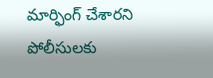మార్ఫింగ్ చేశారని పోలీసులకు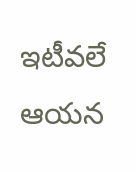ఇటీవలే ఆయన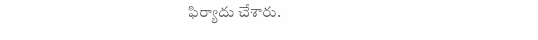ఫిర్యాదు చేశారు.